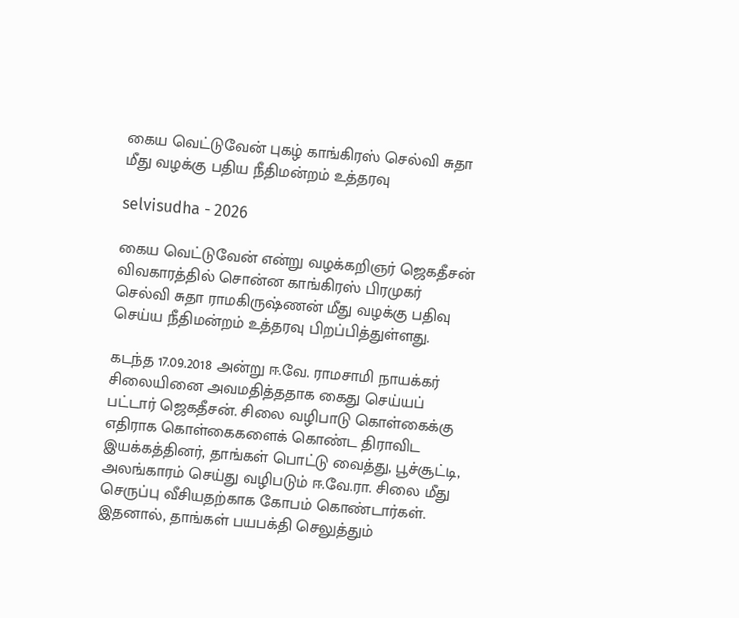கைய வெட்டுவேன் புகழ் காங்கிரஸ் செல்வி சுதா மீது வழக்கு பதிய நீதிமன்றம் உத்தரவு

selvisudha - 2026

கைய வெட்டுவேன் என்று வழக்கறிஞர் ஜெகதீசன் விவகாரத்தில் சொன்ன காங்கிரஸ் பிரமுகர் செல்வி சுதா ராமகிருஷ்ணன் மீது வழக்கு பதிவு செய்ய நீதிமன்றம் உத்தரவு பிறப்பித்துள்ளது.

கடந்த 17.09.2018 அன்று ஈ.வே. ராமசாமி நாயக்கர் சிலையினை அவமதித்ததாக கைது செய்யப் பட்டார் ஜெகதீசன். சிலை வழிபாடு கொள்கைக்கு எதிராக கொள்கைகளைக் கொண்ட திராவிட இயக்கத்தினர், தாங்கள் பொட்டு வைத்து, பூச்சூட்டி, அலங்காரம் செய்து வழிபடும் ஈ.வே.ரா. சிலை மீது செருப்பு வீசியதற்காக கோபம் கொண்டார்கள். இதனால், தாங்கள் பயபக்தி செலுத்தும்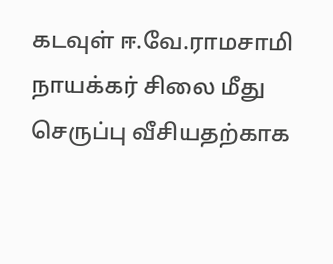கடவுள் ஈ.வே.ராமசாமி நாயக்கர் சிலை மீது செருப்பு வீசியதற்காக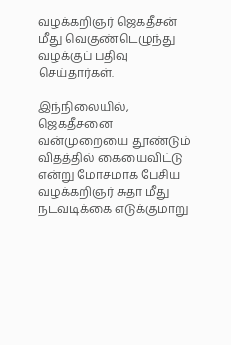வழக்கறிஞர் ஜெகதீசன் மீது வெகுண்டெழுந்து வழக்குப் பதிவு செய்தார்கள்.

இந்நிலையில், ஜெகதீசனை வன்முறையை தூண்டும் விதத்தில் கையைவிட்டு என்று மோசமாக பேசிய வழக்கறிஞர் சுதா மீது நடவடிக்கை எடுக்குமாறு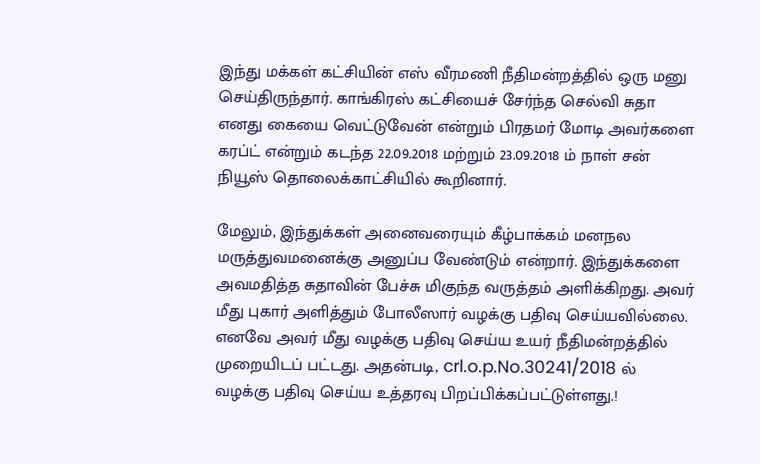இந்து மக்கள் கட்சியின் எஸ் வீரமணி நீதிமன்றத்தில் ஒரு மனு செய்திருந்தார். காங்கிரஸ் கட்சியைச் சேர்ந்த செல்வி சுதா எனது கையை வெட்டுவேன் என்றும் பிரதமர் மோடி அவர்களை கரப்ட் என்றும் கடந்த 22.09.2018 மற்றும் 23.09.2018 ம் நாள் சன் நியூஸ் தொலைக்காட்சியில் கூறினார்.

மேலும், இந்துக்கள் அனைவரையும் கீழ்பாக்கம் மனநல மருத்துவமனைக்கு அனுப்ப வேண்டும் என்றார். இந்துக்களை அவமதித்த சுதாவின் பேச்சு மிகுந்த வருத்தம் அளிக்கிறது. அவர் மீது புகார் அளித்தும் போலீஸார் வழக்கு பதிவு செய்யவில்லை. எனவே அவர் மீது வழக்கு பதிவு செய்ய உயர் நீதிமன்றத்தில் முறையிடப் பட்டது. அதன்படி, crl.o.p.No.30241/2018 ல் வழக்கு பதிவு செய்ய உத்தரவு பிறப்பிக்கப்பட்டுள்ளது.!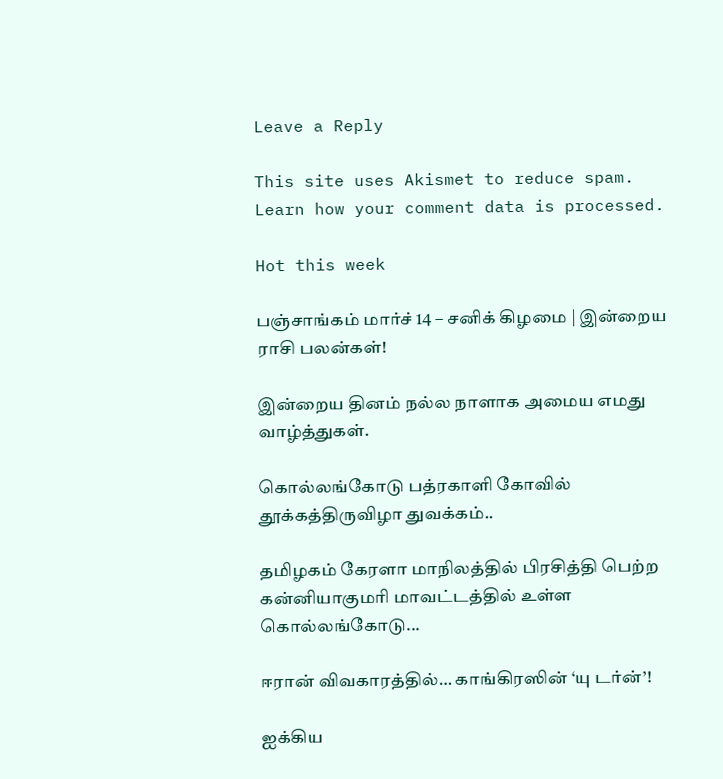Leave a Reply

This site uses Akismet to reduce spam. Learn how your comment data is processed.

Hot this week

பஞ்சாங்கம் மார்ச் 14 – சனிக் கிழமை | இன்றைய ராசி பலன்கள்!

இன்றைய தினம் நல்ல நாளாக அமைய எமது வாழ்த்துகள்.

கொல்லங்கோடு பத்ரகாளி கோவில் தூக்கத்திருவிழா துவக்கம்..

தமிழகம் கேரளா மாநிலத்தில் பிரசித்தி பெற்ற கன்னியாகுமரி மாவட்டத்தில் உள்ள கொல்லங்கோடு...

ஈரான் விவகாரத்தில்… காங்கிரஸின் ‘யு டர்ன்’!

ஐக்கிய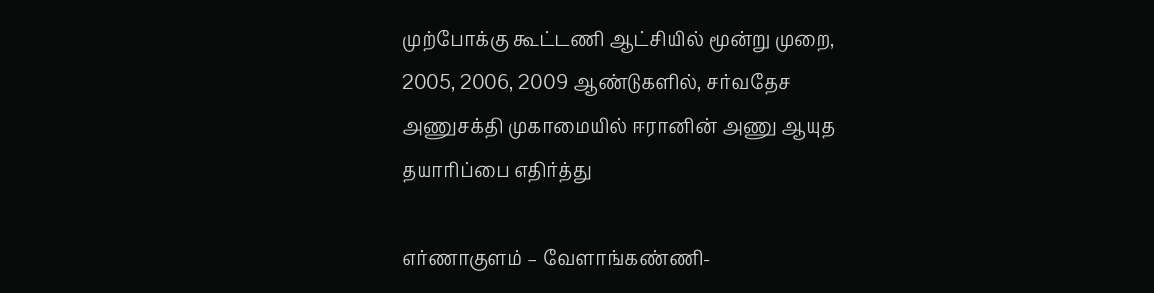முற்போக்கு கூட்டணி ஆட்சியில் மூன்று முறை, 2005, 2006, 2009 ஆண்டுகளில், சர்வதேச அணுசக்தி முகாமையில் ஈரானின் அணு ஆயுத தயாரிப்பை எதிர்த்து

எர்ணாகுளம் – வேளாங்கண்ணி-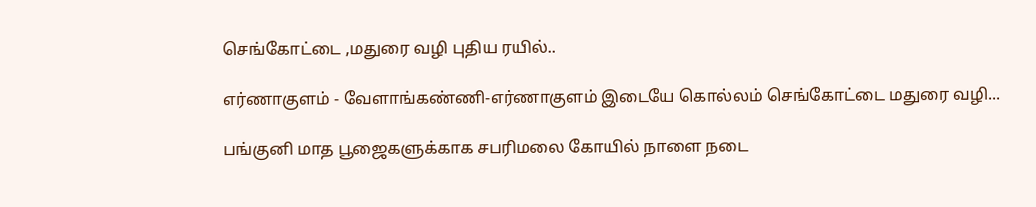செங்கோட்டை ,மதுரை வழி புதிய ரயில்..

எர்ணாகுளம் - வேளாங்கண்ணி-எர்ணாகுளம் இடையே கொல்லம் செங்கோட்டை மதுரை வழி...

பங்குனி மாத பூஜைகளுக்காக சபரிமலை கோயில் நாளை நடை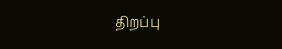திறப்பு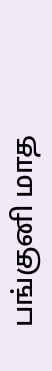பங்குனி மாத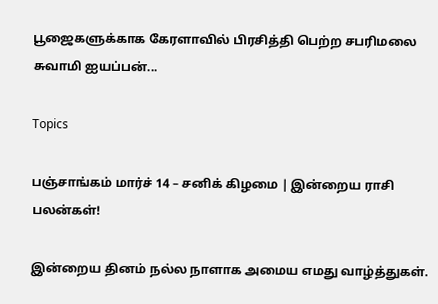பூஜைகளுக்காக கேரளாவில் பிரசித்தி பெற்ற சபரிமலை சுவாமி ஐயப்பன்...

Topics

பஞ்சாங்கம் மார்ச் 14 – சனிக் கிழமை | இன்றைய ராசி பலன்கள்!

இன்றைய தினம் நல்ல நாளாக அமைய எமது வாழ்த்துகள்.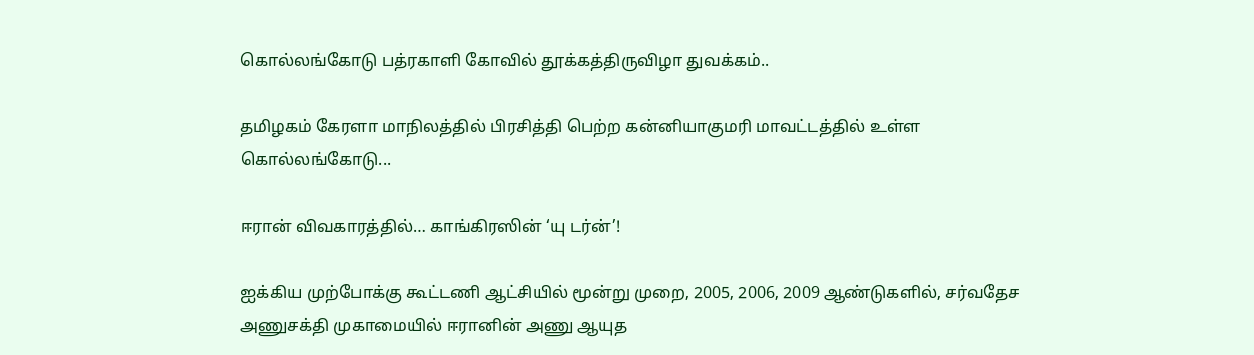கொல்லங்கோடு பத்ரகாளி கோவில் தூக்கத்திருவிழா துவக்கம்..

தமிழகம் கேரளா மாநிலத்தில் பிரசித்தி பெற்ற கன்னியாகுமரி மாவட்டத்தில் உள்ள கொல்லங்கோடு...

ஈரான் விவகாரத்தில்… காங்கிரஸின் ‘யு டர்ன்’!

ஐக்கிய முற்போக்கு கூட்டணி ஆட்சியில் மூன்று முறை, 2005, 2006, 2009 ஆண்டுகளில், சர்வதேச அணுசக்தி முகாமையில் ஈரானின் அணு ஆயுத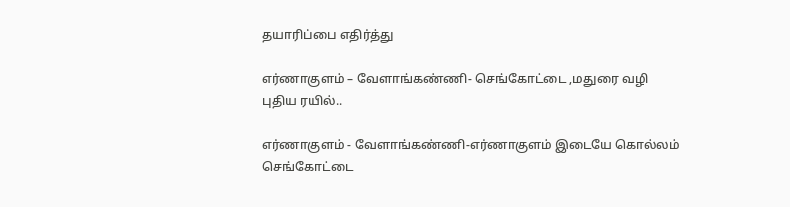தயாரிப்பை எதிர்த்து

எர்ணாகுளம் – வேளாங்கண்ணி- செங்கோட்டை ,மதுரை வழி புதிய ரயில்..

எர்ணாகுளம் - வேளாங்கண்ணி-எர்ணாகுளம் இடையே கொல்லம் செங்கோட்டை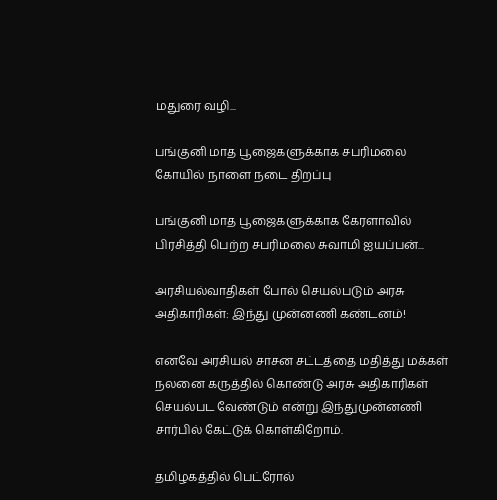மதுரை வழி...

பங்குனி மாத பூஜைகளுக்காக சபரிமலை கோயில் நாளை நடை திறப்பு

பங்குனி மாத பூஜைகளுக்காக கேரளாவில் பிரசித்தி பெற்ற சபரிமலை சுவாமி ஐயப்பன்...

அரசியல்வாதிகள் போல் செயல்படும் அரசு அதிகாரிகள்: இந்து முன்னணி கண்டனம்!

எனவே அரசியல் சாசன சட்டத்தை மதித்து மக்கள் நலனை கருத்தில் கொண்டு அரசு அதிகாரிகள் செயல்பட வேண்டும் என்று இந்துமுன்னணி சார்பில் கேட்டுக் கொள்கிறோம்.

தமிழகத்தில் பெட்ரோல்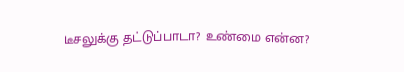டீசலுக்கு தட்டுப்பாடா? உண்மை என்ன?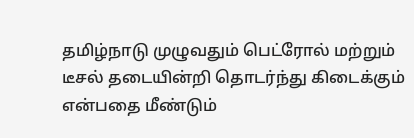தமிழ்நாடு முழுவதும் பெட்ரோல் மற்றும் டீசல் தடையின்றி தொடர்ந்து கிடைக்கும் என்பதை மீண்டும்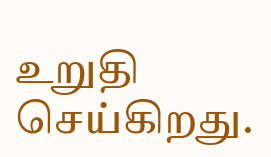உறுதி செய்கிறது.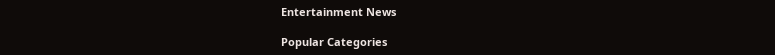Entertainment News

Popular Categories